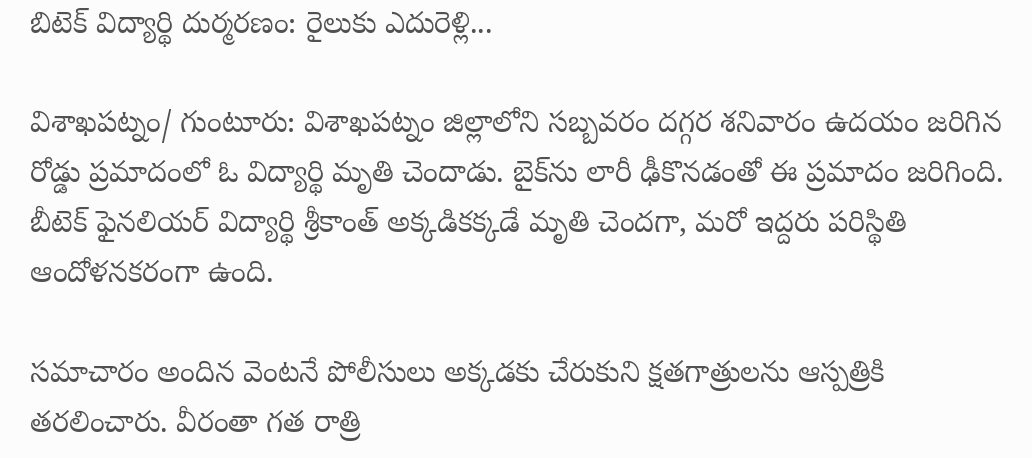బిటెక్ విద్యార్థి దుర్మరణం: రైలుకు ఎదురెళ్లి...

విశాఖపట్నం/ గుంటూరు: విశాఖపట్నం జిల్లాలోని సబ్బవరం దగ్గర శనివారం ఉదయం జరిగిన రోడ్డు ప్రమాదంలో ఓ విద్యార్థి మృతి చెందాడు. బైక్‌ను లారీ ఢీకొనడంతో ఈ ప్రమాదం జరిగింది. బీటెక్‌ ఫైనలియర్‌ విద్యార్థి శ్రీకాంత్‌ అక్కడికక్కడే మృతి చెందగా, మరో ఇద్దరు పరిస్థితి ఆందోళనకరంగా ఉంది.

సమాచారం అందిన వెంటనే పోలీసులు అక్కడకు చేరుకుని క్షతగాత్రులను ఆస్పత్రికి తరలించారు. వీరంతా గత రాత్రి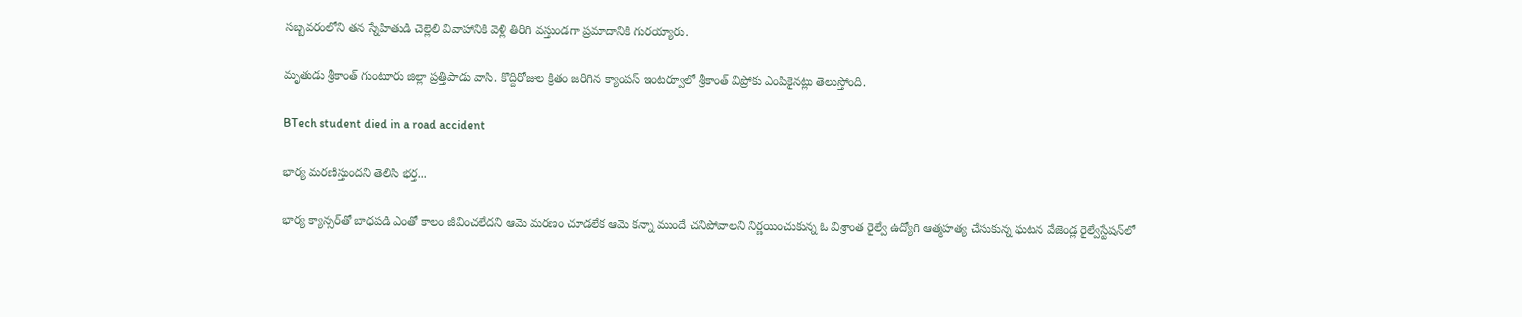సబ్బవరంలోని తన స్నేహితుడి చెల్లెలి వివాహానికి వెళ్లి తిరిగి వస్తుండగా ప్రమాదానికి గురయ్యారు.

మృతుడు శ్రీకాంత్‌ గుంటూరు జిల్లా ప్రత్తిపాడు వాసి. కొద్దిరోజుల క్రితం జరిగిన క్యాంపస్‌ ఇంటర్వూలో శ్రీకాంత్‌ విప్రోకు ఎంపికైనట్లు తెలుస్తోంది.

BTech student died in a road accident

భార్య మరణిస్తుందని తెలిసి భర్త...

భార్య క్యాన్సర్‌తో బాధపడి ఎంతో కాలం జీవించలేదని ఆమె మరణం చూడలేక ఆమె కన్నా ముందే చనిపోవాలని నిర్ణయించుకున్న ఓ విశ్రాంత రైల్వే ఉద్యోగి ఆత్మహత్య చేసుకున్న ఘటన వేజెండ్ల రైల్వేస్టేషన్‌లో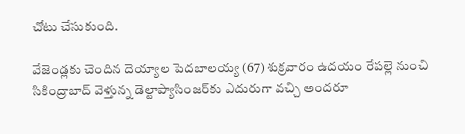చోటు చేసుకుంది.

వేజెండ్లకు చెందిన దెయ్యాల పెదబాలయ్య (67) శుక్రవారం ఉదయం రేపల్లె నుంచి సికింద్రాబాద్‌ వెళ్తున్న డెల్టాప్యాసింజర్‌కు ఎదురుగా వచ్చి అందరూ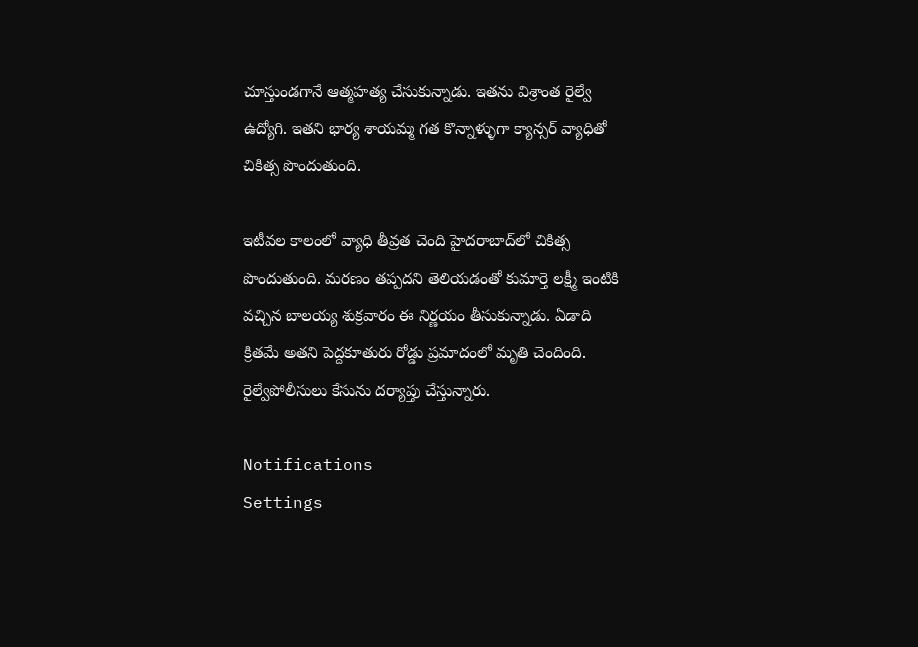చూస్తుండగానే ఆత్మహత్య చేసుకున్నాడు. ఇతను విశ్రాంత రైల్వే ఉద్యోగి. ఇతని భార్య శాయమ్మ గత కొన్నాళ్ళుగా క్యాన్సర్‌ వ్యాధితో చికిత్స పొందుతుంది.

ఇటీవల కాలంలో వ్యాధి తీవ్రత చెంది హైదరాబాద్‌లో చికిత్స పొందుతుంది. మరణం తప్పదని తెలియడంతో కుమార్తె లక్ష్మీ ఇంటికి వచ్చిన బాలయ్య శుక్రవారం ఈ నిర్ణయం తీసుకున్నాడు. ఏడాది క్రితమే అతని పెద్దకూతురు రోడ్డు ప్రమాదంలో మృతి చెందింది. రైల్వేపోలీసులు కేసును దర్యాప్తు చేస్తున్నారు.

Notifications
Settings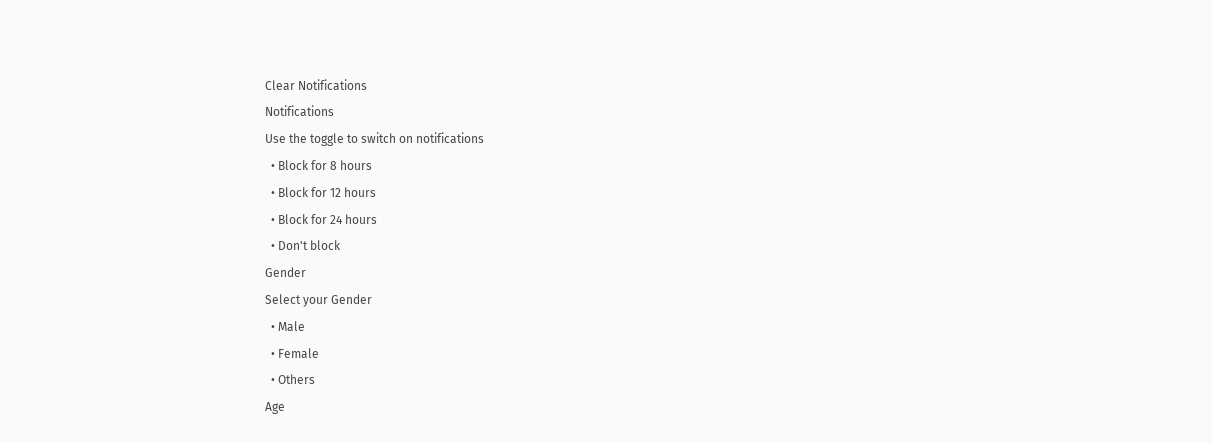Clear Notifications
Notifications
Use the toggle to switch on notifications
  • Block for 8 hours
  • Block for 12 hours
  • Block for 24 hours
  • Don't block
Gender
Select your Gender
  • Male
  • Female
  • Others
Age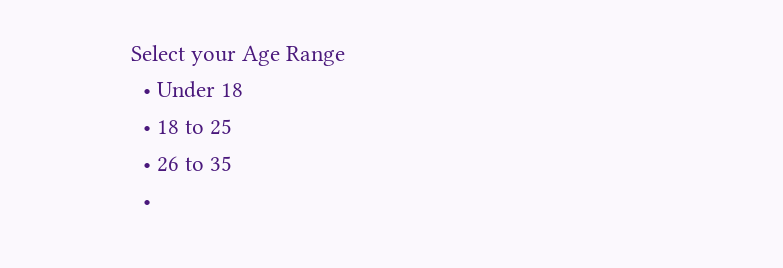Select your Age Range
  • Under 18
  • 18 to 25
  • 26 to 35
  •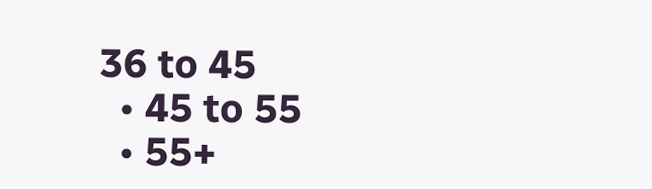36 to 45
  • 45 to 55
  • 55+